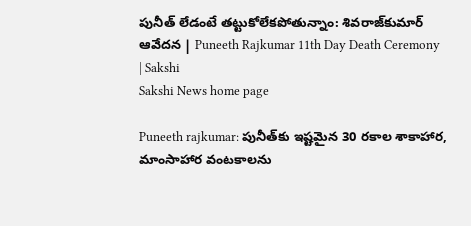పునీత్‌ లేడంటే తట్టుకోలేకపోతున్నాం: శివరాజ్‌కుమార్‌ ఆవేదన | Puneeth Rajkumar 11th Day Death Ceremony | Sakshi
Sakshi News home page

Puneeth rajkumar: పునీత్‌కు ఇష్టమైన 30 రకాల శాకాహార, మాంసాహార వంటకాలను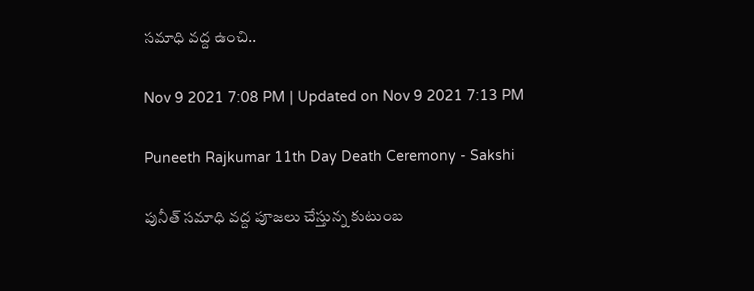సమాధి వద్ద ఉంచి..

Nov 9 2021 7:08 PM | Updated on Nov 9 2021 7:13 PM

Puneeth Rajkumar 11th Day Death Ceremony - Sakshi

పునీత్‌ సమాధి వద్ద పూజలు చేస్తున్న కుటుంబ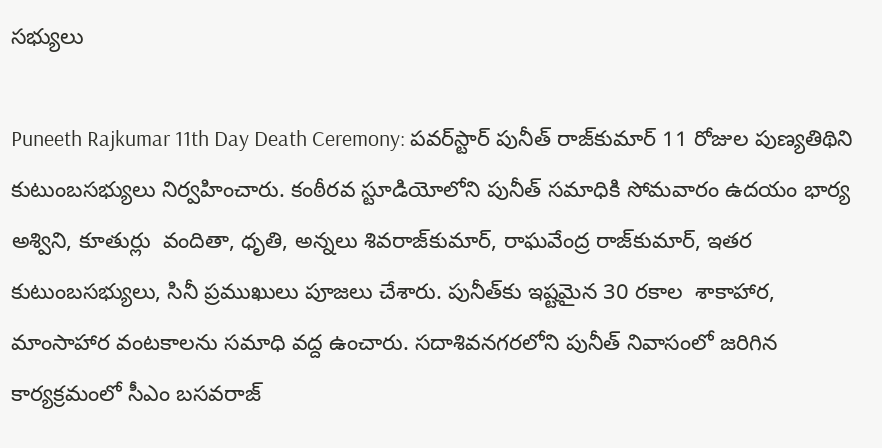సభ్యులు

Puneeth Rajkumar 11th Day Death Ceremony: పవర్‌స్టార్‌ పునీత్‌ రాజ్‌కుమార్‌ 11 రోజుల పుణ్యతిథిని కుటుంబసభ్యులు నిర్వహించారు. కంఠీరవ స్టూడియోలోని పునీత్‌ సమాధికి సోమవారం ఉదయం భార్య అశ్విని, కూతుర్లు  వందితా, ధృతి, అన్నలు శివరాజ్‌కుమార్, రాఘవేంద్ర రాజ్‌కుమార్, ఇతర కుటుంబసభ్యులు, సినీ ప్రముఖులు పూజలు చేశారు. పునీత్‌కు ఇష్టమైన 30 రకాల  శాకాహార, మాంసాహార వంటకాలను సమాధి వద్ద ఉంచారు. సదాశివనగరలోని పునీత్‌ నివాసంలో జరిగిన కార్యక్రమంలో సీఎం బసవరాజ్‌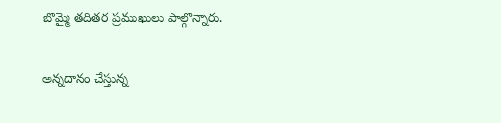బొమ్మై తదితర ప్రముఖులు పాల్గొన్నారు.

అన్నదానం చేస్తున్న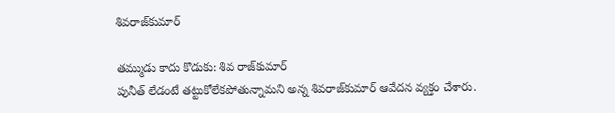శివరాజ్‌కుమార్‌

తమ్ముడు కాదు కొడుకు: శివ రాజ్‌కుమార్‌
పునీత్‌ లేడంటే తట్టుకోలేకపోతున్నామని అన్న శివరాజ్‌కుమార్‌ ఆవేదన వ్యక్తం చేశారు.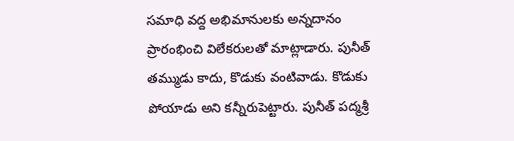సమాధి వద్ద అభిమానులకు అన్నదానం ప్రారంభించి విలేకరులతో మాట్లాడారు. పునీత్‌ తమ్ముడు కాదు, కొడుకు వంటివాడు. కొడుకు పోయాడు అని కన్నీరుపెట్టారు. పునీత్‌ పద్మశ్రీ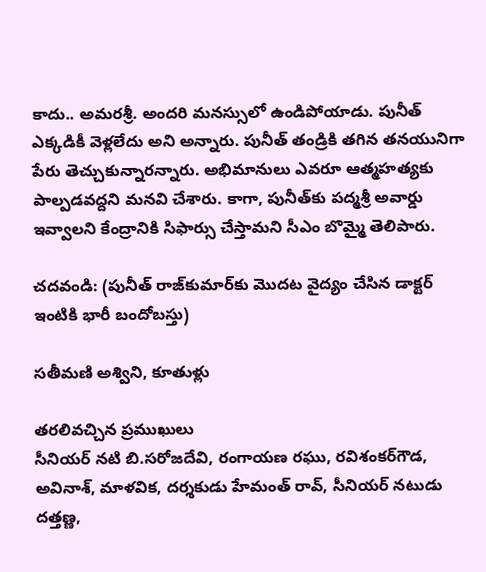కాదు.. అమరశ్రీ. అందరి మనస్సులో ఉండిపోయాడు. పునీత్‌ ఎక్కడికీ వెళ్లలేదు అని అన్నారు. పునీత్‌ తండ్రికి తగిన తనయునిగా పేరు తెచ్చుకున్నారన్నారు. అభిమానులు ఎవరూ ఆత్మహత్యకు పాల్పడవద్దని మనవి చేశారు. కాగా, పునీత్‌కు పద్మశ్రీ అవార్డు ఇవ్వాలని కేంద్రానికి సిఫార్సు చేస్తామని సీఎం బొమ్మై తెలిపారు.

చదవండి: (పునీత్‌ రాజ్‌కుమార్‌కు మొదట వైద్యం చేసిన డాక్టర్‌ ఇంటికి భారీ బందోబస్తు)

సతీమణి అశ్విని, కూతుళ్లు

తరలివచ్చిన ప్రముఖులు
సీనియర్‌ నటి బి.సరోజదేవి, రంగాయణ రఘు, రవిశంకర్‌గౌడ, అవినాశ్, మాళవిక, దర్శకుడు హేమంత్‌ రావ్, సీనియర్‌ నటుడు దత్తణ్ణ,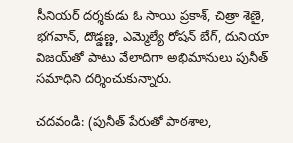సీనియర్‌ దర్శకుడు ఓ సాయి ప్రకాశ్, చిత్రా శెణై, భగవాన్, దొడ్డణ్ణ, ఎమ్మెల్యే రోషన్‌ బేగ్, దునియా విజయ్‌తో పాటు వేలాదిగా అభిమానులు పునీత్‌ సమాధిని దర్శించుకున్నారు.

చదవండి: (పునీత్‌ పేరుతో పాఠశాల,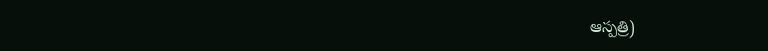ఆస్పత్రి)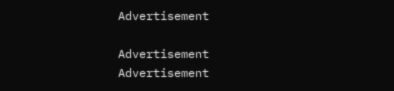Advertisement

Advertisement
Advertisement